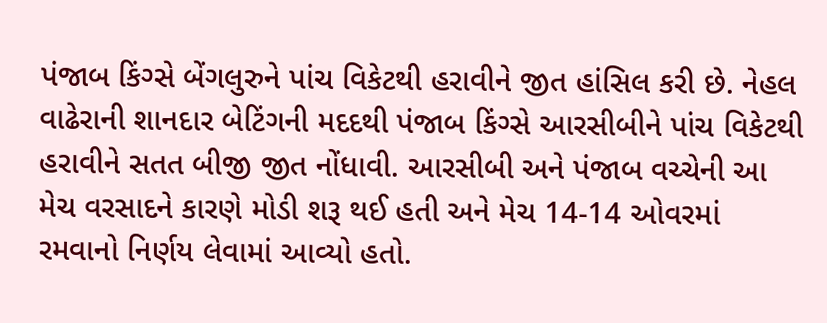પંજાબ કિંગ્સે બેંગલુરુને પાંચ વિકેટથી હરાવીને જીત હાંસિલ કરી છે. નેહલ વાઢેરાની શાનદાર બેટિંગની મદદથી પંજાબ કિંગ્સે આરસીબીને પાંચ વિકેટથી હરાવીને સતત બીજી જીત નોંધાવી. આરસીબી અને પંજાબ વચ્ચેની આ મેચ વરસાદને કારણે મોડી શરૂ થઈ હતી અને મેચ 14-14 ઓવરમાં રમવાનો નિર્ણય લેવામાં આવ્યો હતો.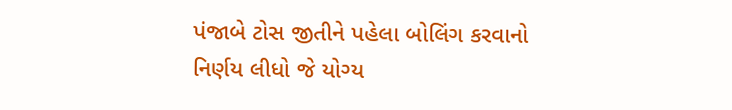પંજાબે ટોસ જીતીને પહેલા બોલિંગ કરવાનો નિર્ણય લીધો જે યોગ્ય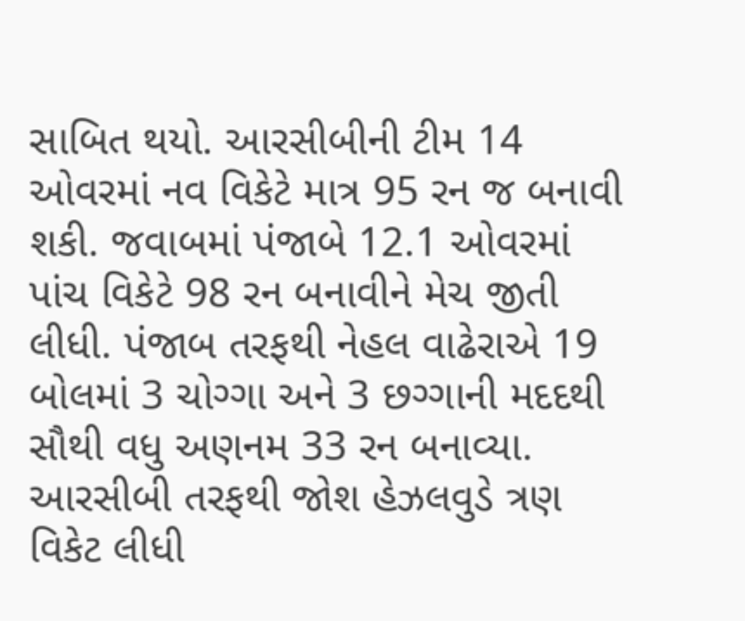સાબિત થયો. આરસીબીની ટીમ 14 ઓવરમાં નવ વિકેટે માત્ર 95 રન જ બનાવી શકી. જવાબમાં પંજાબે 12.1 ઓવરમાં પાંચ વિકેટે 98 રન બનાવીને મેચ જીતી લીધી. પંજાબ તરફથી નેહલ વાઢેરાએ 19 બોલમાં 3 ચોગ્ગા અને 3 છગ્ગાની મદદથી સૌથી વધુ અણનમ 33 રન બનાવ્યા. આરસીબી તરફથી જોશ હેઝલવુડે ત્રણ વિકેટ લીધી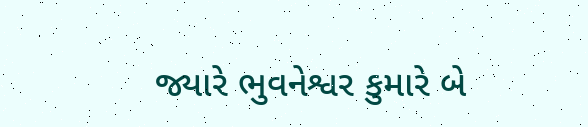જ્યારે ભુવનેશ્વર કુમારે બે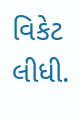વિકેટ લીધી.